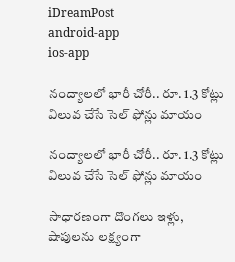iDreamPost
android-app
ios-app

నంద్యాలలో భారీ చోరీ.. రూ. 1.3 కోట్లు విలువ చేసే సెల్ ఫోన్లు మాయం

నంద్యాలలో భారీ చోరీ.. రూ. 1.3 కోట్లు విలువ చేసే సెల్ ఫోన్లు మాయం

సాధారణంగా దొంగలు ఇళ్లు, షాపులను లక్ష్యంగా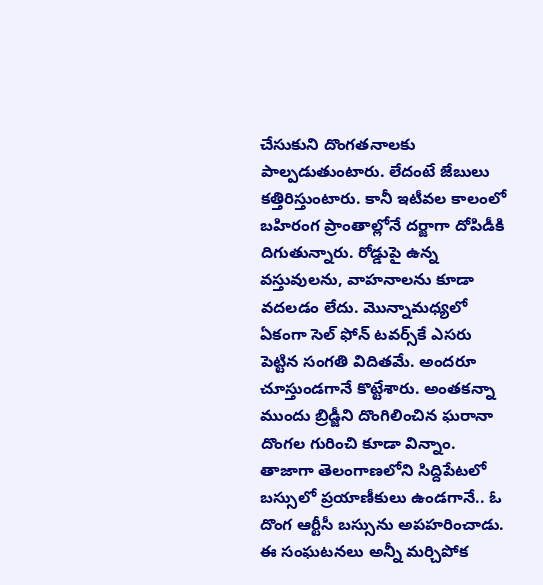చేసుకుని దొంగతనాలకు పాల్పడుతుంటారు. లేదంటే జేబులు కత్తిరిస్తుంటారు. కానీ ఇటీవల కాలంలో బహిరంగ ప్రాంతాల్లోనే దర్జాగా దోపిడీకి దిగుతున్నారు. రోడ్డుపై ఉన్న వస్తువులను, వాహనాలను కూడా వదలడం లేదు. మొన్నామధ్యలో ఏకంగా సెల్ ఫోన్ టవర్స్‌కే ఎసరు పెట్టిన సంగతి విదితమే. అందరూ చూస్తుండగానే కొట్టేశారు. అంతకన్నా ముందు బ్రిడ్జీని దొంగిలించిన ఘరానా దొంగల గురించి కూడా విన్నాం. తాజాగా తెలంగాణలోని సిద్దిపేటలో బస్సులో ప్రయాణీకులు ఉండగానే.. ఓ దొంగ ఆర్టీసీ బస్సును అపహరించాడు. ఈ సంఘటనలు అన్నీ మర్చిపోక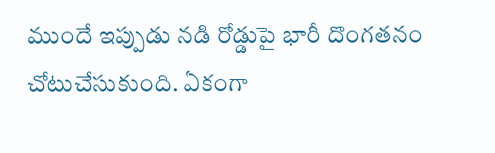ముందే ఇప్పుడు నడి రోడ్డుపై భారీ దొంగతనం  చోటుచేసుకుంది. ఏకంగా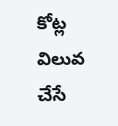కోట్ల విలువ చేసే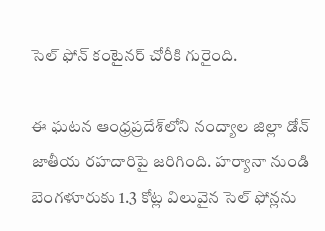సెల్ ఫోన్ కంటైనర్ చోరీకి గురైంది.

ఈ ఘటన ఆంధ్రప్రదేశ్‌లోని నంద్యాల జిల్లా డోన్ జాతీయ రహదారిపై జరిగింది. హర్యానా నుండి బెంగళూరుకు 1.3 కోట్ల విలువైన సెల్ ఫోన్లను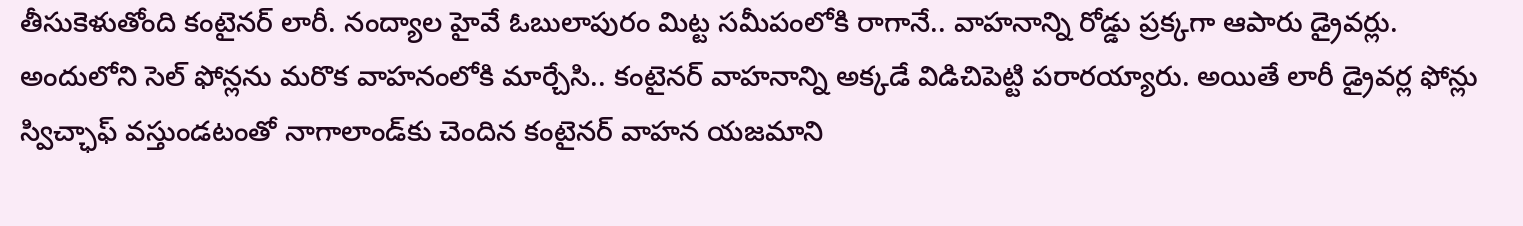తీసుకెళుతోంది కంటైనర్ లారీ. నంద్యాల హైవే ఓబులాపురం మిట్ట సమీపంలోకి రాగానే.. వాహనాన్ని రోడ్డు ప్రక్కగా ఆపారు డ్రైవర్లు. అందులోని సెల్ ఫోన్లను మరొక వాహనంలోకి మార్చేసి.. కంటైనర్ వాహనాన్ని అక్కడే విడిచిపెట్టి పరారయ్యారు. అయితే లారీ డ్రైవర్ల ఫోన్లు స్విచ్ఛాఫ్ వస్తుండటంతో నాగాలాండ్‌కు చెందిన కంటైనర్ వాహన యజమాని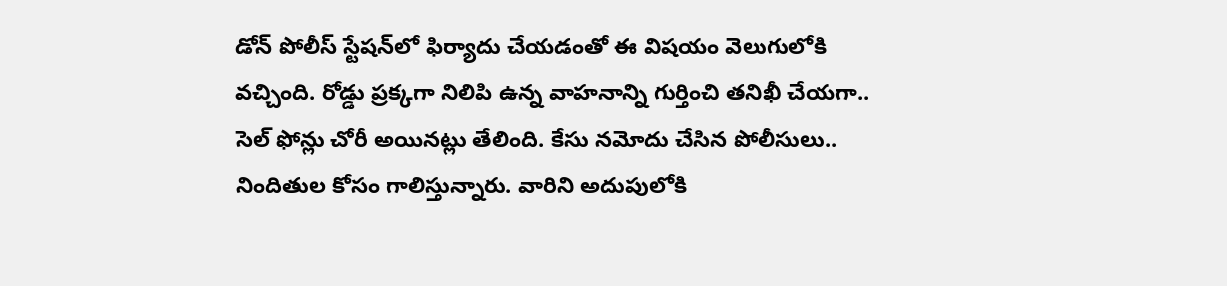డోన్ పోలీస్ స్టేషన్‌లో ఫిర్యాదు చేయడంతో ఈ విషయం వెలుగులోకి వచ్చింది. రోడ్డు ప్రక్కగా నిలిపి ఉన్న వాహనాన్ని గుర్తించి తనిఖీ చేయగా.. సెల్ ఫోన్లు చోరీ అయినట్లు తేలింది. కేసు నమోదు చేసిన పోలీసులు.. నిందితుల కోసం గాలిస్తున్నారు. వారిని అదుపులోకి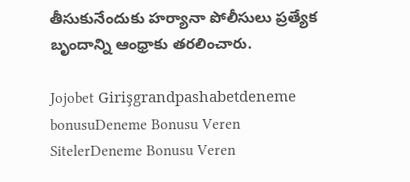తీసుకునేందుకు హర్యానా పోలీసులు ప్రత్యేక బృందాన్ని ఆంధ్రాకు తరలించారు.

Jojobet Girişgrandpashabetdeneme bonusuDeneme Bonusu Veren SitelerDeneme Bonusu Veren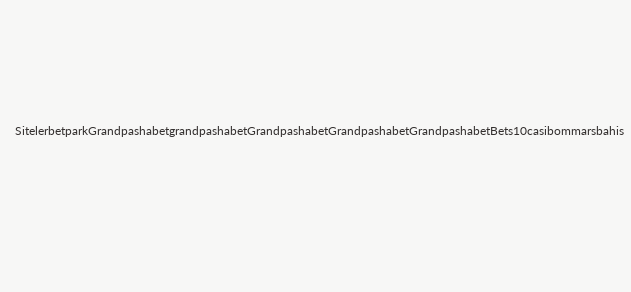SitelerbetparkGrandpashabetgrandpashabetGrandpashabetGrandpashabetGrandpashabetBets10casibommarsbahis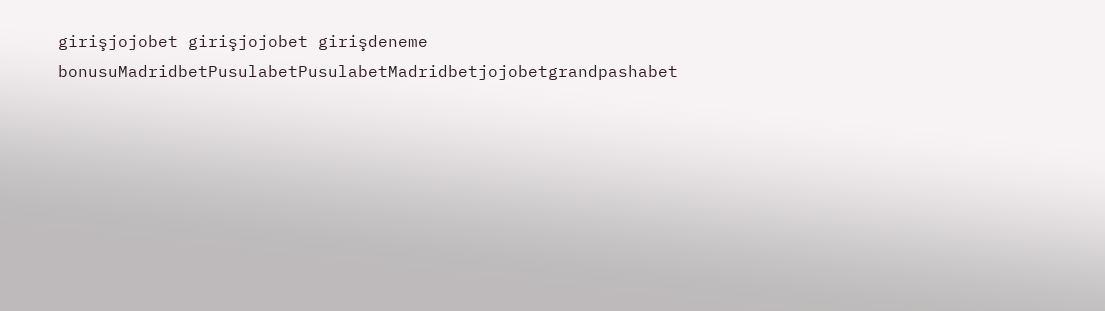girişjojobet girişjojobet girişdeneme bonusuMadridbetPusulabetPusulabetMadridbetjojobetgrandpashabet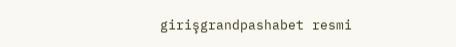girişgrandpashabet resmi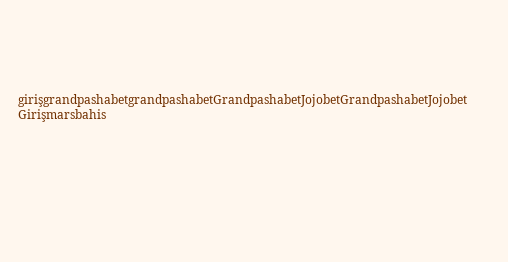girişgrandpashabetgrandpashabetGrandpashabetJojobetGrandpashabetJojobet Girişmarsbahis